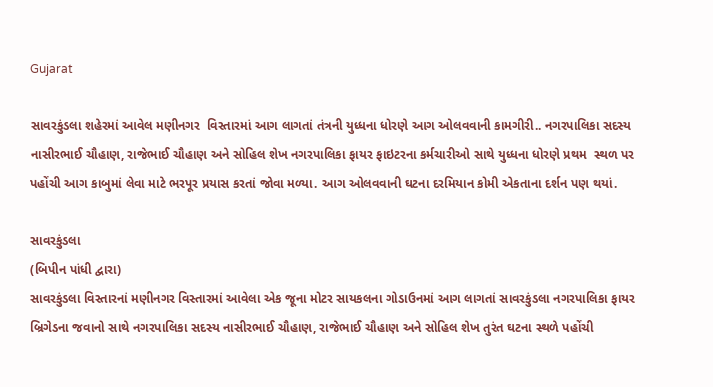Gujarat

સાવરકુંડલા શહેરમાં આવેલ મણીનગર  વિસ્તારમાં આગ લાગતાં તંત્રની યુધ્ધના ધોરણે આગ ઓલવવાની કામગીરી.. નગરપાલિકા સદસ્ય નાસીરભાઈ ચૌહાણ, રાજેભાઈ ચૌહાણ અને સોહિલ શેખ નગરપાલિકા ફાયર ફાઇટરના કર્મચારીઓ સાથે યુધ્ધના ધોરણે પ્રથમ  સ્થળ પર પહોંચી આગ કાબુમાં લેવા માટે ભરપૂર પ્રયાસ કરતાં જોવા મળ્યા. આગ ઓલવવાની ઘટના દરમિયાન કોમી એકતાના દર્શન પણ થયાં.

સાવરકુંડલા
(બિપીન પાંધી દ્વારા)
સાવરકુંડલા વિસ્તારનાં મણીનગર વિસ્તારમાં આવેલા એક જૂના મોટર સાયકલના ગોડાઉનમાં આગ લાગતાં સાવરકુંડલા નગરપાલિકા ફાયર બ્રિગેડના જવાનો સાથે નગરપાલિકા સદસ્ય નાસીરભાઈ ચૌહાણ, રાજેભાઈ ચૌહાણ અને સોહિલ શેખ તુરંત ઘટના સ્થળે પહોંચી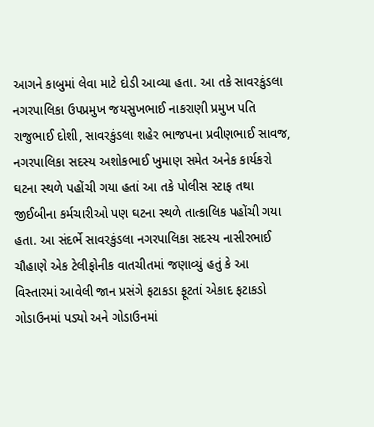આગને કાબુમાં લેવા માટે દોડી આવ્યા હતા. આ તકે સાવરકુંડલા નગરપાલિકા ઉપપ્રમુખ જયસુખભાઈ નાકરાણી પ્રમુખ પતિ રાજુભાઈ દોશી, સાવરકુંડલા શહેર ભાજપના પ્રવીણભાઈ સાવજ, નગરપાલિકા સદસ્ય અશોકભાઈ ખુમાણ સમેત અનેક કાર્યકરો ઘટના સ્થળે પહોંચી ગયા હતાં આ તકે પોલીસ સ્ટાફ તથા જીઈબીના કર્મચારીઓ પણ ઘટના સ્થળે તાત્કાલિક પહોંચી ગયા હતા. આ સંદર્ભે સાવરકુંડલા નગરપાલિકા સદસ્ય નાસીરભાઈ ચૌહાણે એક ટેલીફોનીક વાતચીતમાં જણાવ્યું હતું કે આ વિસ્તારમાં આવેલી જાન પ્રસંગે ફટાકડા ફૂટતાં એકાદ ફટાકડો ગોડાઉનમાં પડ્યો અને ગોડાઉનમાં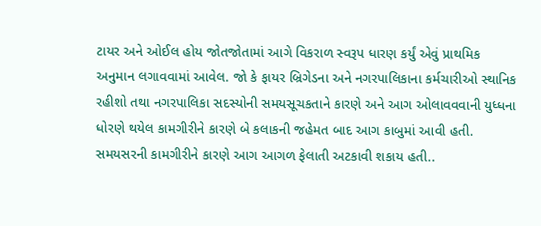ટાયર અને ઓઈલ હોય જોતજોતામાં આગે વિકરાળ સ્વરૂપ ધારણ કર્યું એવું પ્રાથમિક અનુમાન લગાવવામાં આવેલ. જો કે ફાયર બ્રિગેડના અને નગરપાલિકાના કર્મચારીઓ સ્થાનિક રહીશો તથા નગરપાલિકા સદસ્યોની સમયસૂચકતાને કારણે અને આગ ઓલાવવવાની યુધ્ધના ધોરણે થયેલ કામગીરીને કારણે બે કલાકની જહેમત બાદ આગ કાબુમાં આવી હતી. સમયસરની કામગીરીને કારણે આગ આગળ ફેલાતી અટકાવી શકાય હતી..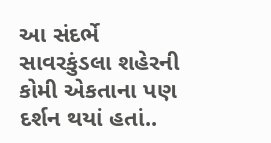આ સંદર્ભે સાવરકુંડલા શહેરની કોમી એકતાના પણ દર્શન થયાં હતાં..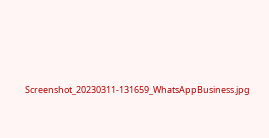Screenshot_20230311-131659_WhatsAppBusiness.jpg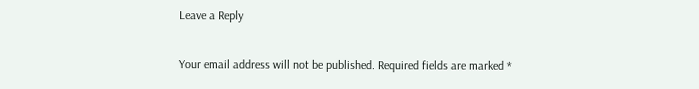Leave a Reply

Your email address will not be published. Required fields are marked *